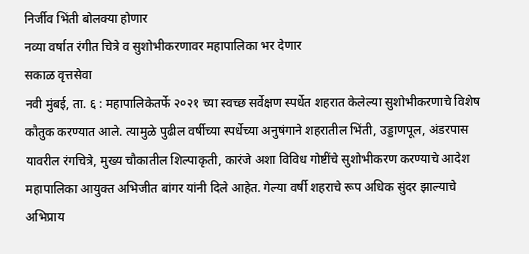निर्जीव भिंती बोलक्या होणार
नव्या वर्षात रंगीत चित्रे व सुशोभीकरणावर महापालिका भर देणार
सकाळ वृत्तसेवा
नवी मुंबई, ता. ६ : महापालिकेतर्फे २०२१ च्या स्वच्छ सर्वेक्षण स्पर्धेत शहरात केलेल्या सुशोभीकरणाचे विशेष कौतुक करण्यात आले. त्यामुळे पुढील वर्षीच्या स्पर्धेच्या अनुषंगाने शहरातील भिंती, उड्डाणपूल, अंडरपास यावरील रंगचित्रे, मुख्य चौकातील शिल्पाकृती, कारंजे अशा विविध गोष्टींचे सुशोभीकरण करण्याचे आदेश महापालिका आयुक्त अभिजीत बांगर यांनी दिले आहेत. गेल्या वर्षी शहराचे रूप अधिक सुंदर झाल्याचे अभिप्राय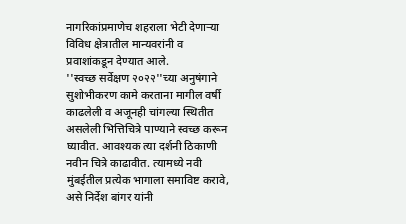नागरिकांप्रमाणेच शहराला भेटी देणाऱ्या विविध क्षेत्रातील मान्यवरांनी व प्रवाशांकडून देण्यात आले.
''स्वच्छ सर्वेक्षण २०२२''च्या अनुषंगाने सुशोभीकरण कामे करताना मागील वर्षी काढलेली व अजूनही चांगल्या स्थितीत असलेली भित्तिचित्रे पाण्याने स्वच्छ करून घ्यावीत. आवश्यक त्या दर्शनी ठिकाणी नवीन चित्रे काढावीत. त्यामध्ये नवी मुंबईतील प्रत्येक भागाला समाविष्ट करावे, असे निर्देश बांगर यांनी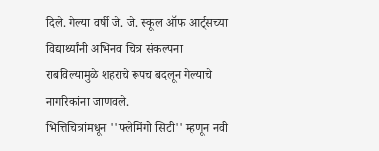दिले. गेल्या वर्षी जे. जे. स्कूल ऑफ आर्ट्सच्या विद्यार्थ्यांनी अभिनव चित्र संकल्पना राबविल्यामुळे शहराचे रूपच बदलून गेल्याचे नागरिकांना जाणवले.
भित्तिचित्रांमधून ''फ्लेमिंगो सिटी'' म्हणून नवी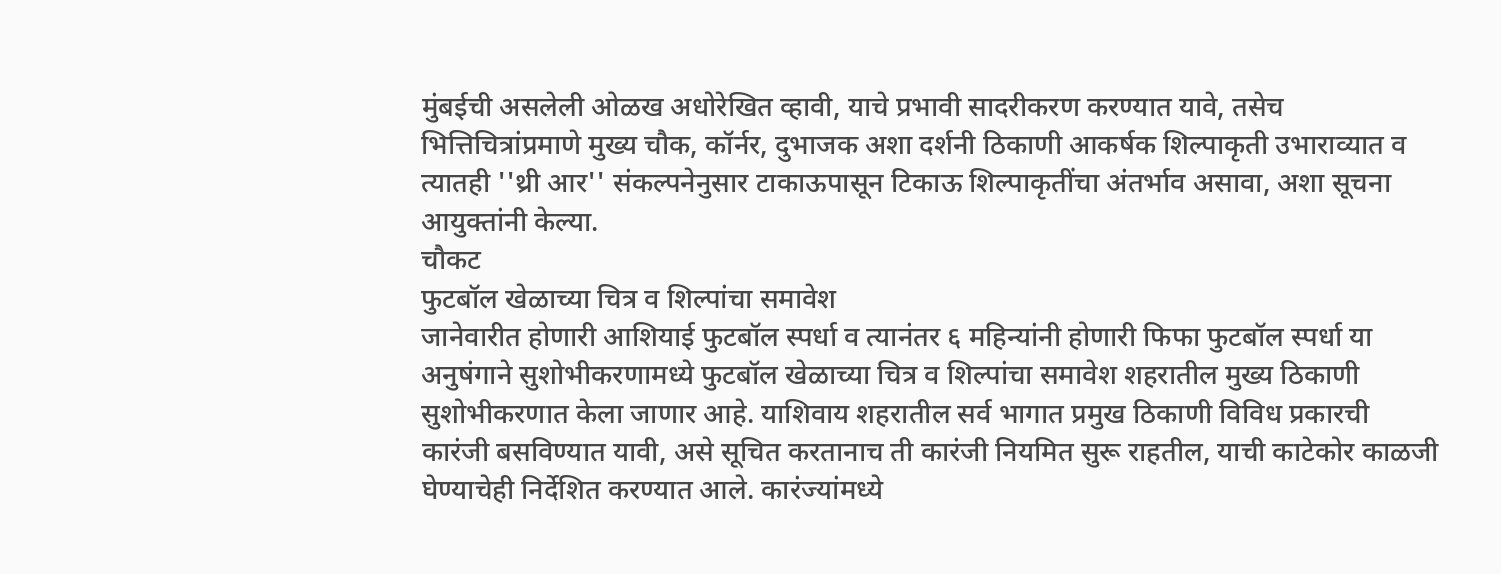मुंबईची असलेली ओळख अधोरेखित व्हावी, याचे प्रभावी सादरीकरण करण्यात यावे, तसेच भित्तिचित्रांप्रमाणे मुख्य चौक, कॉर्नर, दुभाजक अशा दर्शनी ठिकाणी आकर्षक शिल्पाकृती उभाराव्यात व त्यातही ''थ्री आर'' संकल्पनेनुसार टाकाऊपासून टिकाऊ शिल्पाकृतींचा अंतर्भाव असावा, अशा सूचना आयुक्तांनी केल्या.
चौकट
फुटबॉल खेळाच्या चित्र व शिल्पांचा समावेश
जानेवारीत होणारी आशियाई फुटबॉल स्पर्धा व त्यानंतर ६ महिन्यांनी होणारी फिफा फुटबॉल स्पर्धा या अनुषंगाने सुशोभीकरणामध्ये फुटबॉल खेळाच्या चित्र व शिल्पांचा समावेश शहरातील मुख्य ठिकाणी सुशोभीकरणात केला जाणार आहे. याशिवाय शहरातील सर्व भागात प्रमुख ठिकाणी विविध प्रकारची कारंजी बसविण्यात यावी, असे सूचित करतानाच ती कारंजी नियमित सुरू राहतील, याची काटेकोर काळजी घेण्याचेही निर्देशित करण्यात आले. कारंज्यांमध्ये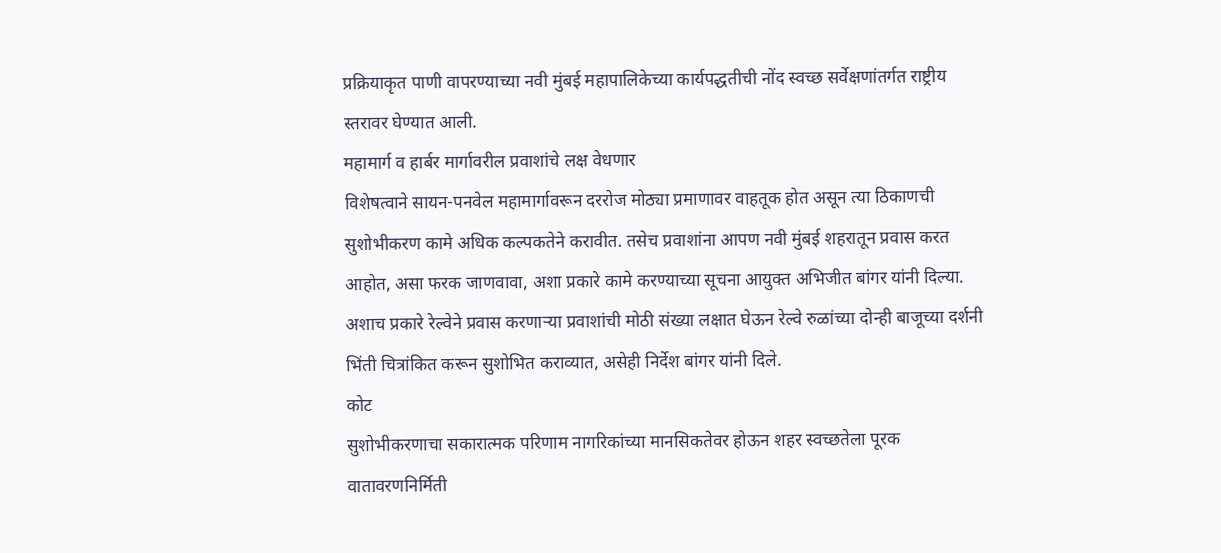प्रक्रियाकृत पाणी वापरण्याच्या नवी मुंबई महापालिकेच्या कार्यपद्धतीची नोंद स्वच्छ सर्वेक्षणांतर्गत राष्ट्रीय स्तरावर घेण्यात आली.
महामार्ग व हार्बर मार्गावरील प्रवाशांचे लक्ष वेधणार
विशेषत्वाने सायन-पनवेल महामार्गावरून दररोज मोठ्या प्रमाणावर वाहतूक होत असून त्या ठिकाणची सुशोभीकरण कामे अधिक कल्पकतेने करावीत. तसेच प्रवाशांना आपण नवी मुंबई शहरातून प्रवास करत आहोत, असा फरक जाणवावा, अशा प्रकारे कामे करण्याच्या सूचना आयुक्त अभिजीत बांगर यांनी दिल्या. अशाच प्रकारे रेल्वेने प्रवास करणाऱ्या प्रवाशांची मोठी संख्या लक्षात घेऊन रेल्वे रुळांच्या दोन्ही बाजूच्या दर्शनी भिंती चित्रांकित करून सुशोभित कराव्यात, असेही निर्देश बांगर यांनी दिले.
कोट
सुशोभीकरणाचा सकारात्मक परिणाम नागरिकांच्या मानसिकतेवर होऊन शहर स्वच्छतेला पूरक वातावरणनिर्मिती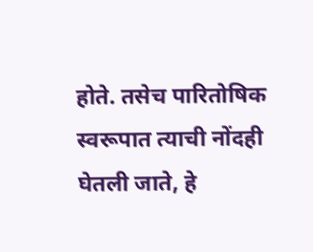होते. तसेच पारितोषिक स्वरूपात त्याची नोंदही घेतली जाते, हे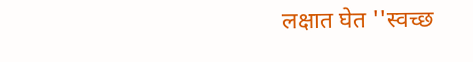लक्षात घेत ''स्वच्छ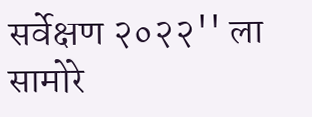सर्वेक्षण २०२२'' ला सामोरे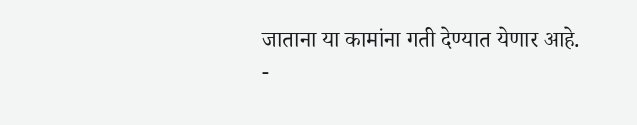जाताना या कामांना गती देण्यात येणार आहे.
-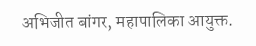अभिजीत बांगर, महापालिका आयुक्त.